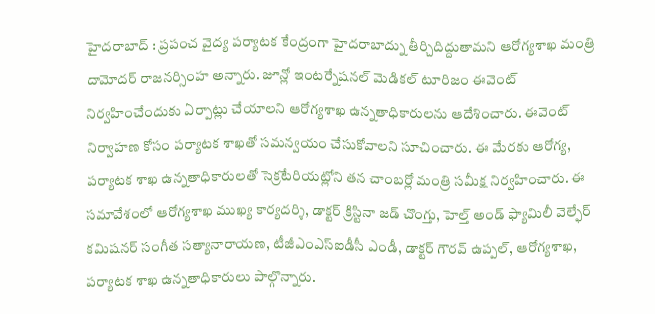హైదరాబాద్ : ప్రపంచ వైద్య పర్యాటక కేంద్రంగా హైదరాబాద్ను తీర్చిదిద్దుతామని ఆరోగ్యశాఖ మంత్రి దామోదర్ రాజనర్సింహ అన్నారు. జూన్లో ఇంటర్నేషనల్ మెడికల్ టూరిజం ఈవెంట్ నిర్వహించేందుకు ఏర్పాట్లు చేయాలని ఆరోగ్యశాఖ ఉన్నతాధికారులను ఆదేశించారు. ఈవెంట్ నిర్వాహణ కోసం పర్యాటక శాఖతో సమన్వయం చేసుకోవాలని సూచించారు. ఈ మేరకు ఆరోగ్య, పర్యాటక శాఖ ఉన్నతాధికారులతో సెక్రటేరియట్లోని తన చాంబర్లో మంత్రి సమీక్ష నిర్వహించారు. ఈ సమావేశంలో ఆరోగ్యశాఖ ముఖ్య కార్యదర్శి, డాక్టర్ క్రిస్టినా జడ్ చొంగ్తు, హెల్త్ అండ్ ఫ్యామిలీ వెల్ఫేర్ కమిషనర్ సంగీత సత్యానారాయణ, టీజీఎంఎస్ఐడీసీ ఎండీ, డాక్టర్ గౌరవ్ ఉప్పల్, ఆరోగ్యశాఖ, పర్యాటక శాఖ ఉన్నతాధికారులు పాల్గొన్నారు.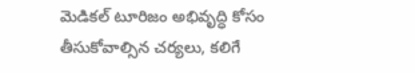మెడికల్ టూరిజం అభివృద్ధి కోసం తీసుకోవాల్సిన చర్యలు, కలిగే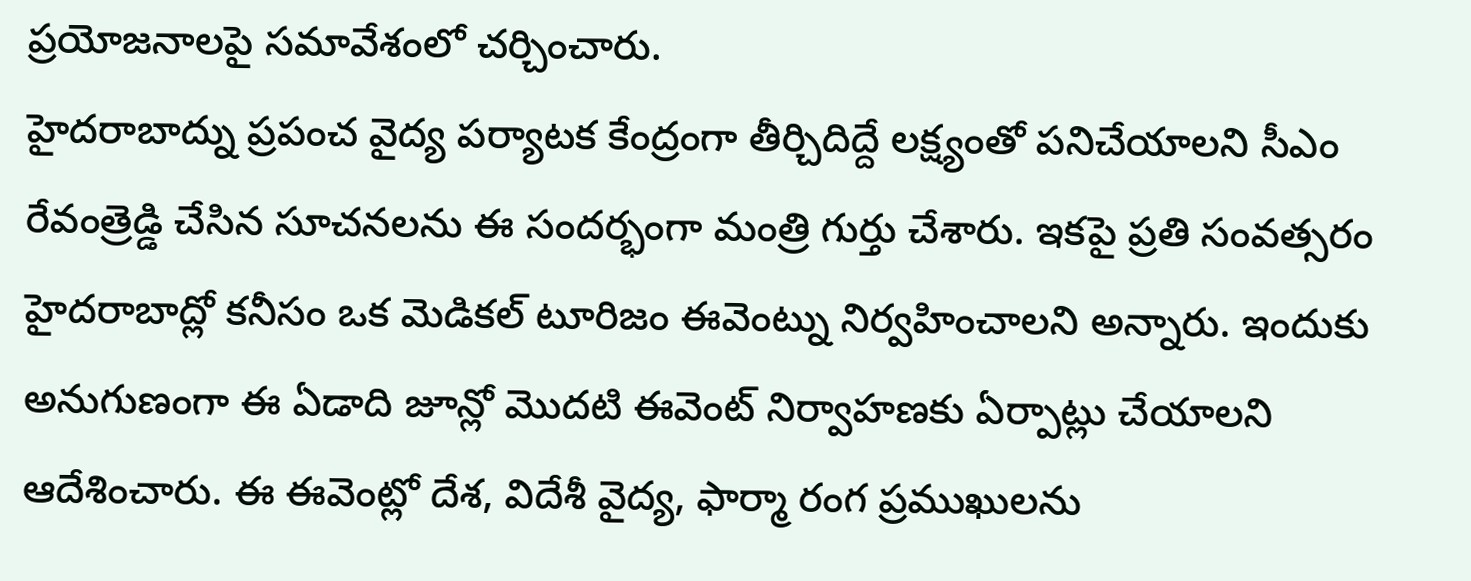ప్రయోజనాలపై సమావేశంలో చర్చించారు.
హైదరాబాద్ను ప్రపంచ వైద్య పర్యాటక కేంద్రంగా తీర్చిదిద్దే లక్ష్యంతో పనిచేయాలని సీఎం రేవంత్రెడ్డి చేసిన సూచనలను ఈ సందర్భంగా మంత్రి గుర్తు చేశారు. ఇకపై ప్రతి సంవత్సరం హైదరాబాద్లో కనీసం ఒక మెడికల్ టూరిజం ఈవెంట్ను నిర్వహించాలని అన్నారు. ఇందుకు అనుగుణంగా ఈ ఏడాది జూన్లో మొదటి ఈవెంట్ నిర్వాహణకు ఏర్పాట్లు చేయాలని ఆదేశించారు. ఈ ఈవెంట్లో దేశ, విదేశీ వైద్య, ఫార్మా రంగ ప్రముఖులను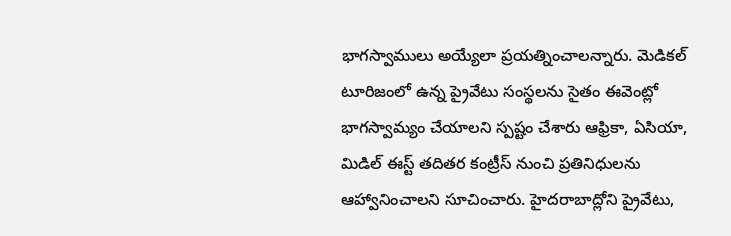భాగస్వాములు అయ్యేలా ప్రయత్నించాలన్నారు. మెడికల్ టూరిజంలో ఉన్న ప్రైవేటు సంస్థలను సైతం ఈవెంట్లో భాగస్వామ్యం చేయాలని స్పష్టం చేశారు ఆఫ్రికా, ఏసియా, మిడిల్ ఈస్ట్ తదితర కంట్రీస్ నుంచి ప్రతినిధులను ఆహ్వానించాలని సూచించారు. హైదరాబాద్లోని ప్రైవేటు,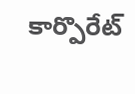కార్పొరేట్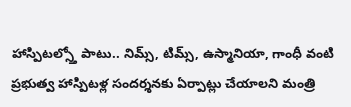హాస్పిటల్స్తో పాటు.. నిమ్స్, టిమ్స్, ఉస్మానియా, గాంధీ వంటి ప్రభుత్వ హాస్పిటళ్ల సందర్శనకు ఏర్పాట్లు చేయాలని మంత్రి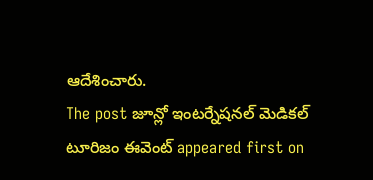ఆదేశించారు.
The post జూన్లో ఇంటర్నేషనల్ మెడికల్ టూరిజం ఈవెంట్ appeared first on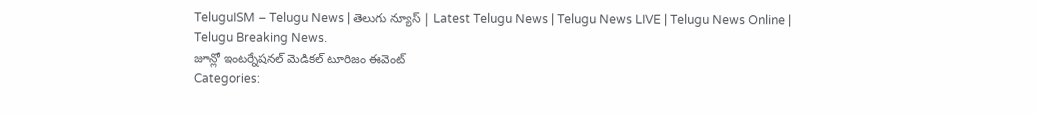TeluguISM – Telugu News | తెలుగు న్యూస్ | Latest Telugu News | Telugu News LIVE | Telugu News Online | Telugu Breaking News.
జూన్లో ఇంటర్నేషనల్ మెడికల్ టూరిజం ఈవెంట్
Categories: